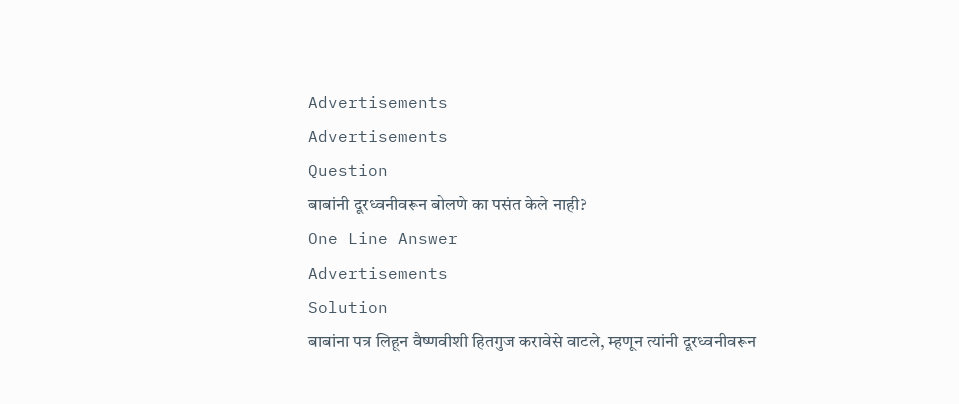Advertisements
Advertisements
Question
बाबांनी दूरध्वनीवरून बोलणे का पसंत केले नाही?
One Line Answer
Advertisements
Solution
बाबांना पत्र लिहून वैष्णवीशी हितगुज करावेसे वाटले, म्हणून त्यांनी दूरध्वनीवरून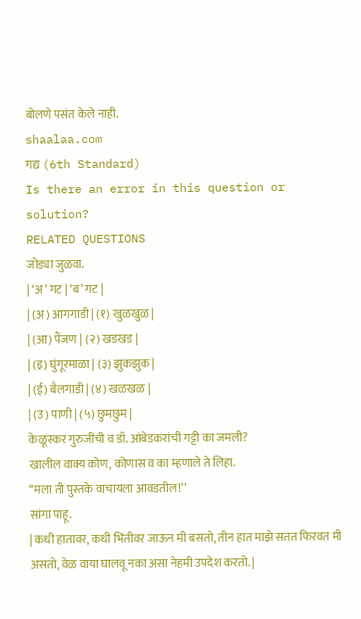बोलणे पसंत केले नाही.
shaalaa.com
गद्य (6th Standard)
Is there an error in this question or solution?
RELATED QUESTIONS
जोड्या जुळवा.
| ‘अ’ गट | ‘ब’ गट |
| (अ) आगगाडी | (१) खुळखुळ |
| (आ) पैंजण | (२) खडखड |
| (इ) घुंगूरमाळा | (३) झुकझुक |
| (ई) बैलगाडी | (४) खळखळ |
| (उ) पाणी | (५) छुमछुम |
केळूस्कर गुरुजींची व डॉ. आंबेडकरांची गट्टी का जमली?
खालील वाक्य कोण, कोणास व का म्हणाले ते लिहा.
‘‘मला ती पुस्तके वाचायला आवडतील!’’
सांगा पाहू.
| कधी हातावर, कधी भिंतीवर जाऊन मी बसतो, तीन हात माझे सतत फिरवत मी असतो, वेळ वाया घालवू नका असा नेहमी उपदेश करतो. |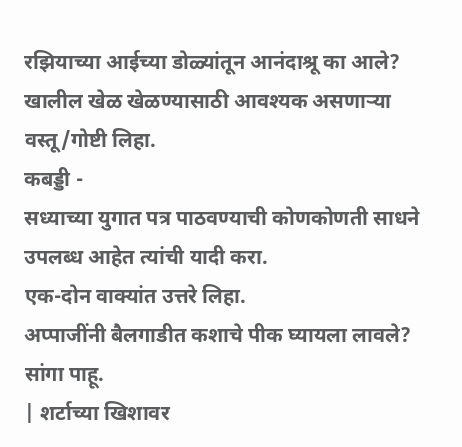रझियाच्या आईच्या डोळ्यांतून आनंदाश्रू का आले?
खालील खेळ खेळण्यासाठी आवश्यक असणाऱ्या वस्तू/गोष्टी लिहा.
कबड्डी -
सध्याच्या युगात पत्र पाठवण्याची कोणकोणती साधने उपलब्ध आहेत त्यांची यादी करा.
एक-दोन वाक्यांत उत्तरे लिहा.
अप्पाजींनी बैलगाडीत कशाचे पीक घ्यायला लावले?
सांगा पाहू.
| शर्टाच्या खिशावर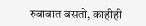रुबाबात बसतो, काहीही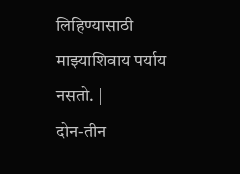लिहिण्यासाठी माझ्याशिवाय पर्याय नसतो. |
दोन-तीन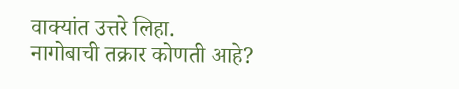वाक्यांत उत्तरे लिहा.
नागोबाची तक्रार कोणती आहे?